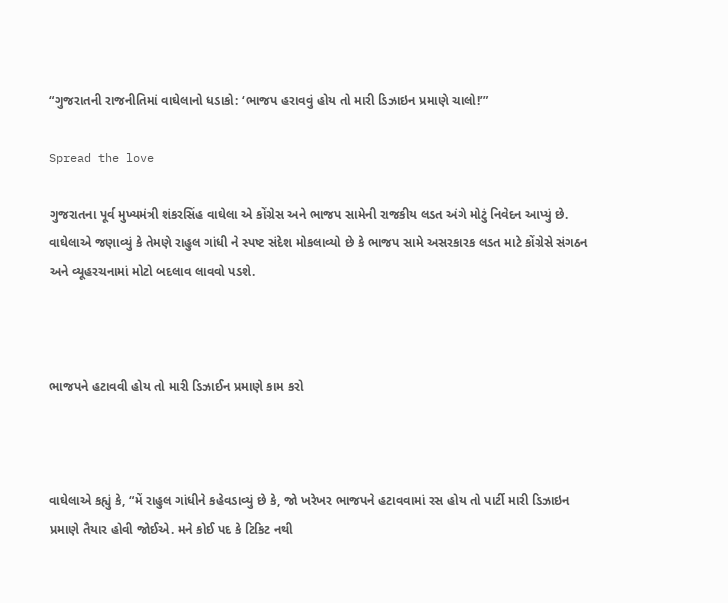“ગુજરાતની રાજનીતિમાં વાઘેલાનો ધડાકો: ‘ભાજપ હરાવવું હોય તો મારી ડિઝાઇન પ્રમાણે ચાલો!’”

Spread the love

ગુજરાતના પૂર્વ મુખ્યમંત્રી શંકરસિંહ વાઘેલા એ કોંગ્રેસ અને ભાજપ સામેની રાજકીય લડત અંગે મોટું નિવેદન આપ્યું છે. વાઘેલાએ જણાવ્યું કે તેમણે રાહુલ ગાંધી ને સ્પષ્ટ સંદેશ મોકલાવ્યો છે કે ભાજપ સામે અસરકારક લડત માટે કોંગ્રેસે સંગઠન અને વ્યૂહરચનામાં મોટો બદલાવ લાવવો પડશે.



ભાજપને હટાવવી હોય તો મારી ડિઝાઈન પ્રમાણે કામ કરો



વાઘેલાએ કહ્યું કે, “મેં રાહુલ ગાંધીને કહેવડાવ્યું છે કે, જો ખરેખર ભાજપને હટાવવામાં રસ હોય તો પાર્ટી મારી ડિઝાઇન પ્રમાણે તૈયાર હોવી જોઈએ. મને કોઈ પદ કે ટિકિટ નથી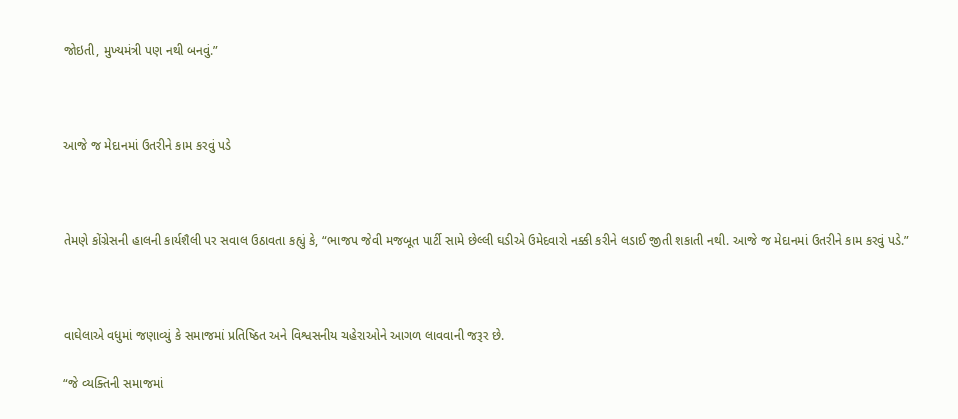જોઇતી, મુખ્યમંત્રી પણ નથી બનવું.”



આજે જ મેદાનમાં ઉતરીને કામ કરવું પડે



તેમણે કોંગ્રેસની હાલની કાર્યશૈલી પર સવાલ ઉઠાવતા કહ્યું કે, “ભાજપ જેવી મજબૂત પાર્ટી સામે છેલ્લી ઘડીએ ઉમેદવારો નક્કી કરીને લડાઈ જીતી શકાતી નથી. આજે જ મેદાનમાં ઉતરીને કામ કરવું પડે.”



વાઘેલાએ વધુમાં જણાવ્યું કે સમાજમાં પ્રતિષ્ઠિત અને વિશ્વસનીય ચહેરાઓને આગળ લાવવાની જરૂર છે.

“જે વ્યક્તિની સમાજમાં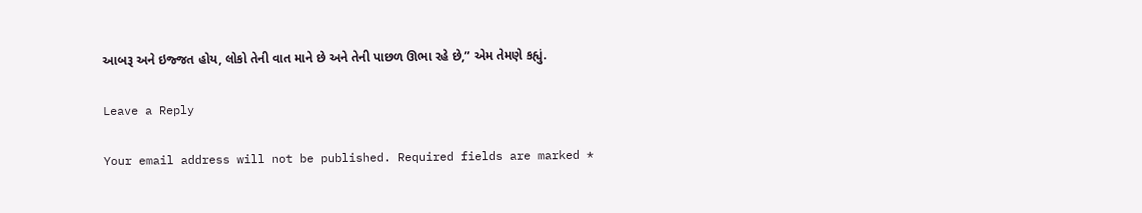આબરૂ અને ઇજ્જત હોય, લોકો તેની વાત માને છે અને તેની પાછળ ઊભા રહે છે,” એમ તેમણે કહ્યું.

Leave a Reply

Your email address will not be published. Required fields are marked *